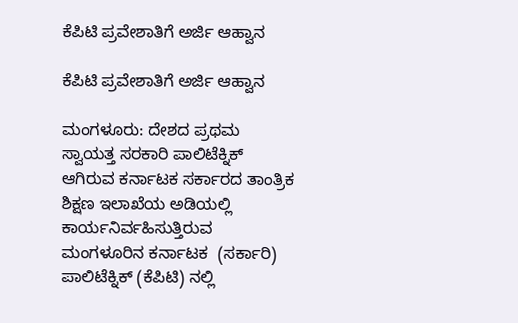ಕೆಪಿಟಿ ಪ್ರವೇಶಾತಿಗೆ ಅರ್ಜಿ ಆಹ್ವಾನ

ಕೆಪಿಟಿ ಪ್ರವೇಶಾತಿಗೆ ಅರ್ಜಿ ಆಹ್ವಾನ

ಮಂಗಳೂರು: ದೇಶದ ಪ್ರಥಮ ಸ್ವಾಯತ್ತ ಸರಕಾರಿ ಪಾಲಿಟೆಕ್ನಿಕ್ ಆಗಿರುವ ಕರ್ನಾಟಕ ಸರ್ಕಾರದ ತಾಂತ್ರಿಕ ಶಿಕ್ಷಣ ಇಲಾಖೆಯ ಅಡಿಯಲ್ಲಿ ಕಾರ್ಯನಿರ್ವಹಿಸುತ್ತಿರುವ ಮಂಗಳೂರಿನ ಕರ್ನಾಟಕ  (ಸರ್ಕಾರಿ) ಪಾಲಿಟೆಕ್ನಿಕ್ (ಕೆಪಿಟಿ) ನಲ್ಲಿ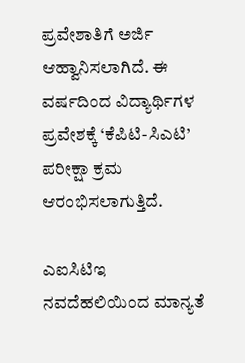ಪ್ರವೇಶಾತಿಗೆ ಅರ್ಜಿ ಆಹ್ವಾನಿಸಲಾಗಿದೆ. ಈ ವರ್ಷದಿಂದ ವಿದ್ಯಾರ್ಥಿಗಳ ಪ್ರವೇಶಕ್ಕೆ ‘ಕೆಪಿಟಿ-ಸಿಎಟಿ’ ಪರೀಕ್ಷಾ ಕ್ರಮ ಆರಂಭಿಸಲಾಗುತ್ತಿದೆ.

ಎಐಸಿಟಿಇ ನವದೆಹಲಿಯಿಂದ ಮಾನ್ಯತೆ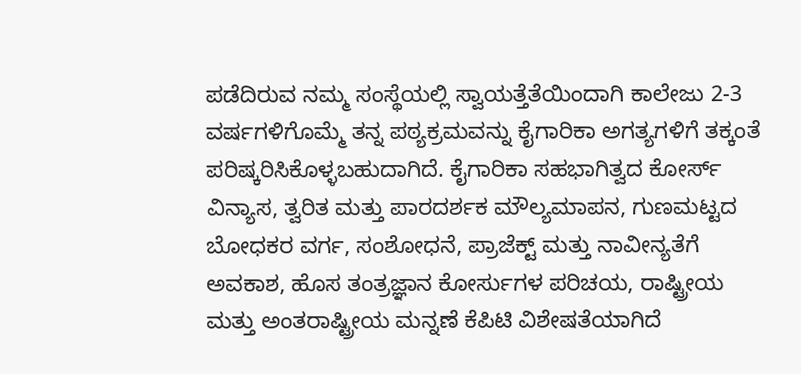ಪಡೆದಿರುವ ನಮ್ಮ ಸಂಸ್ಥೆಯಲ್ಲಿ ಸ್ವಾಯತ್ತೆತೆಯಿಂದಾಗಿ ಕಾಲೇಜು 2-3 ವರ್ಷಗಳಿಗೊಮ್ಮೆ ತನ್ನ ಪಠ್ಯಕ್ರಮವನ್ನು ಕೈಗಾರಿಕಾ ಅಗತ್ಯಗಳಿಗೆ ತಕ್ಕಂತೆ ಪರಿಷ್ಕರಿಸಿಕೊಳ್ಳಬಹುದಾಗಿದೆ. ಕೈಗಾರಿಕಾ ಸಹಭಾಗಿತ್ವದ ಕೋರ್ಸ್ ವಿನ್ಯಾಸ, ತ್ವರಿತ ಮತ್ತು ಪಾರದರ್ಶಕ ಮೌಲ್ಯಮಾಪನ, ಗುಣಮಟ್ಟದ ಬೋಧಕರ ವರ್ಗ, ಸಂಶೋಧನೆ, ಪ್ರಾಜೆಕ್ಟ್ ಮತ್ತು ನಾವೀನ್ಯತೆಗೆ ಅವಕಾಶ, ಹೊಸ ತಂತ್ರಜ್ಞಾನ ಕೋರ್ಸುಗಳ ಪರಿಚಯ, ರಾಷ್ಟ್ರೀಯ ಮತ್ತು ಅಂತರಾಷ್ಟ್ರೀಯ ಮನ್ನಣೆ ಕೆಪಿಟಿ ವಿಶೇಷತೆಯಾಗಿದೆ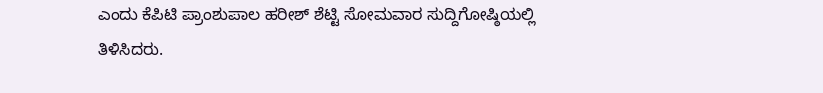ಎಂದು ಕೆಪಿಟಿ ಪ್ರಾಂಶುಪಾಲ ಹರೀಶ್ ಶೆಟ್ಟಿ ಸೋಮವಾರ ಸುದ್ದಿಗೋಷ್ಠಿಯಲ್ಲಿ ತಿಳಿಸಿದರು.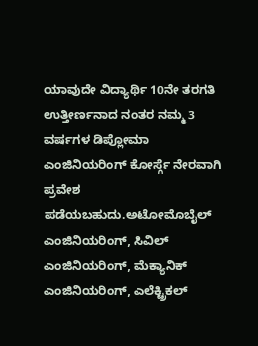ಯಾವುದೇ ವಿದ್ಯಾರ್ಥಿ 10ನೇ ತರಗತಿ ಉತ್ತೀರ್ಣನಾದ ನಂತರ ನಮ್ಮ 3 ವರ್ಷಗಳ ಡಿಪ್ಲೋಮಾ ಎಂಜಿನಿಯರಿಂಗ್ ಕೋರ್ಸ್ಗೆ ನೇರವಾಗಿ ಪ್ರವೇಶ ಪಡೆಯಬಹುದು.ಅಟೋಮೊಬೈಲ್ ಎಂಜಿನಿಯರಿಂಗ್, ಸಿವಿಲ್ ಎಂಜಿನಿಯರಿಂಗ್, ಮೆಕ್ಯಾನಿಕ್ ಎಂಜಿನಿಯರಿಂಗ್, ಎಲೆಕ್ಟ್ರಿಕಲ್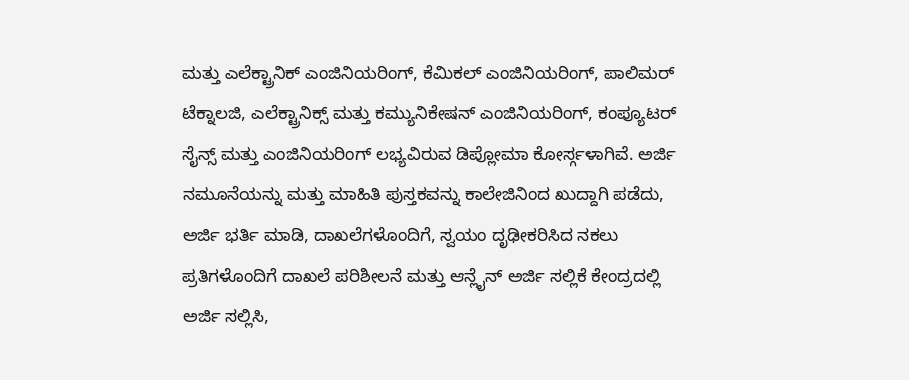ಮತ್ತು ಎಲೆಕ್ಟ್ರಾನಿಕ್ ಎಂಜಿನಿಯರಿಂಗ್, ಕೆಮಿಕಲ್ ಎಂಜಿನಿಯರಿಂಗ್, ಪಾಲಿಮರ್ ಟೆಕ್ನಾಲಜಿ, ಎಲೆಕ್ಟ್ರಾನಿಕ್ಸ್ ಮತ್ತು ಕಮ್ಯುನಿಕೇಷನ್ ಎಂಜಿನಿಯರಿಂಗ್, ಕಂಪ್ಯೂಟರ್ ಸೈನ್ಸ್ ಮತ್ತು ಎಂಜಿನಿಯರಿಂಗ್ ಲಭ್ಯವಿರುವ ಡಿಪ್ಲೋಮಾ ಕೋರ್ಸ್ಗಳಾಗಿವೆ. ಅರ್ಜಿ ನಮೂನೆಯನ್ನು ಮತ್ತು ಮಾಹಿತಿ ಪುಸ್ತಕವನ್ನು ಕಾಲೇಜಿನಿಂದ ಖುದ್ದಾಗಿ ಪಡೆದು, ಅರ್ಜಿ ಭರ್ತಿ ಮಾಡಿ, ದಾಖಲೆಗಳೊಂದಿಗೆ, ಸ್ವಯಂ ದೃಢೀಕರಿಸಿದ ನಕಲು ಪ್ರತಿಗಳೊಂದಿಗೆ ದಾಖಲೆ ಪರಿಶೀಲನೆ ಮತ್ತು ಆನ್ಲೈನ್ ಅರ್ಜಿ ಸಲ್ಲಿಕೆ ಕೇಂದ್ರದಲ್ಲಿ ಅರ್ಜಿ ಸಲ್ಲಿಸಿ,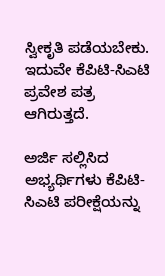ಸ್ವೀಕೃತಿ ಪಡೆಯಬೇಕು. ಇದುವೇ ಕೆಪಿಟಿ-ಸಿಎಟಿ ಪ್ರವೇಶ ಪತ್ರ ಆಗಿರುತ್ತದೆ.

ಅರ್ಜಿ ಸಲ್ಲಿಸಿದ ಅಭ್ಯರ್ಥಿಗಳು ಕೆಪಿಟಿ-ಸಿಎಟಿ ಪರೀಕ್ಷೆಯನ್ನು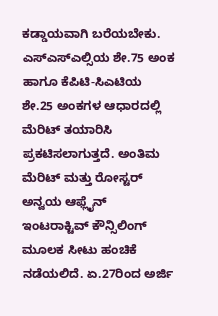ಕಡ್ಡಾಯವಾಗಿ ಬರೆಯಬೇಕು. ಎಸ್‌ಎಸ್‌ಎಲ್ಸಿಯ ಶೇ.75 ಅಂಕ ಹಾಗೂ ಕೆಪಿಟಿ-ಸಿಎಟಿಯ ಶೇ.25 ಅಂಕಗಳ ಆಧಾರದಲ್ಲಿ ಮೆರಿಟ್ ತಯಾರಿಸಿ ಪ್ರಕಟಿಸಲಾಗುತ್ತದೆ. ಅಂತಿಮ ಮೆರಿಟ್ ಮತ್ತು ರೋಸ್ಟರ್ ಅನ್ವಯ ಆಫ್ಲೈನ್ ಇಂಟರಾಕ್ಟಿವ್ ಕೌನ್ಸಿಲಿಂಗ್ ಮೂಲಕ ಸೀಟು ಹಂಚಿಕೆ ನಡೆಯಲಿದೆ. ಏ.27ರಿಂದ ಅರ್ಜಿ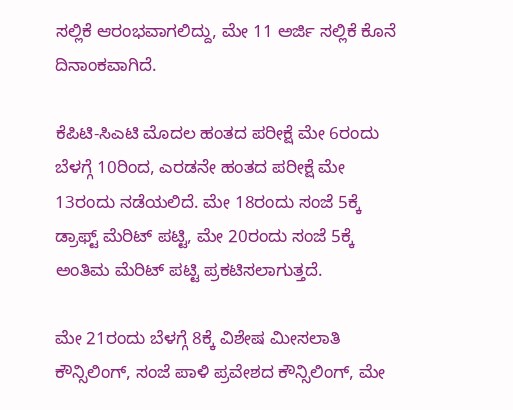ಸಲ್ಲಿಕೆ ಆರಂಭವಾಗಲಿದ್ದು, ಮೇ 11 ಅರ್ಜಿ ಸಲ್ಲಿಕೆ ಕೊನೆ ದಿನಾಂಕವಾಗಿದೆ.

ಕೆಪಿಟಿ-ಸಿಎಟಿ ಮೊದಲ ಹಂತದ ಪರೀಕ್ಷೆ ಮೇ 6ರಂದು ಬೆಳಗ್ಗೆ 10ರಿಂದ, ಎರಡನೇ ಹಂತದ ಪರೀಕ್ಷೆ ಮೇ 13ರಂದು ನಡೆಯಲಿದೆ. ಮೇ 18ರಂದು ಸಂಜೆ 5ಕ್ಕೆ ಡ್ರಾಫ್ಟ್ ಮೆರಿಟ್ ಪಟ್ಟಿ, ಮೇ 20ರಂದು ಸಂಜೆ 5ಕ್ಕೆ ಅಂತಿಮ ಮೆರಿಟ್ ಪಟ್ಟಿ ಪ್ರಕಟಿಸಲಾಗುತ್ತದೆ.

ಮೇ 21ರಂದು ಬೆಳಗ್ಗೆ 8ಕ್ಕೆ ವಿಶೇಷ ಮೀಸಲಾತಿ ಕೌನ್ಸಿಲಿಂಗ್, ಸಂಜೆ ಪಾಳಿ ಪ್ರವೇಶದ ಕೌನ್ಸಿಲಿಂಗ್, ಮೇ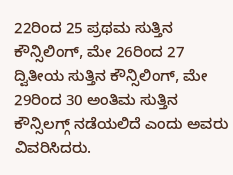22ರಿಂದ 25 ಪ್ರಥಮ ಸುತ್ತಿನ ಕೌನ್ಸಿಲಿಂಗ್, ಮೇ 26ರಿಂದ 27 ದ್ವಿತೀಯ ಸುತ್ತಿನ ಕೌನ್ಸಿಲಿಂಗ್, ಮೇ 29ರಿಂದ 30 ಅಂತಿಮ ಸುತ್ತಿನ ಕೌನ್ಸಿಲಗ್ಗ್ ನಡೆಯಲಿದೆ ಎಂದು ಅವರು ವಿವರಿಸಿದರು.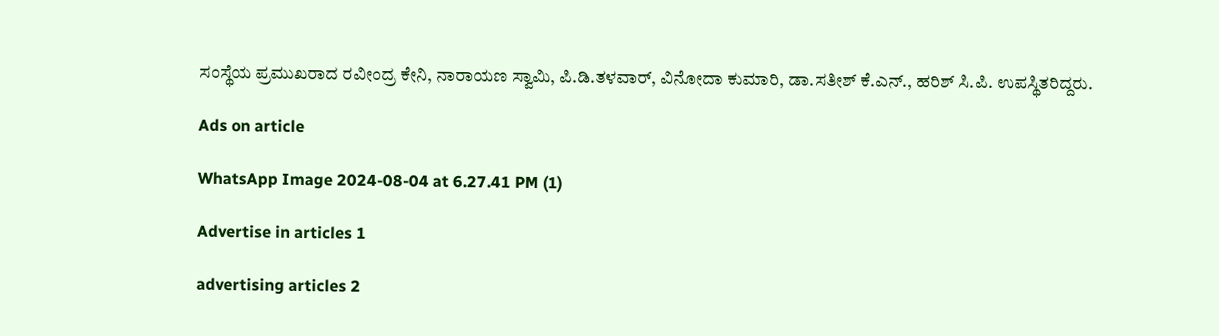ಸಂಸ್ಥೆಯ ಪ್ರಮುಖರಾದ ರವೀಂದ್ರ ಕೇನಿ, ನಾರಾಯಣ ಸ್ವಾಮಿ, ಪಿ.ಡಿ.ತಳವಾರ್, ವಿನೋದಾ ಕುಮಾರಿ, ಡಾ.ಸತೀಶ್ ಕೆ.ಎನ್., ಹರಿಶ್ ಸಿ.ಪಿ. ಉಪಸ್ಥಿತರಿದ್ದರು.

Ads on article

WhatsApp Image 2024-08-04 at 6.27.41 PM (1)

Advertise in articles 1

advertising articles 2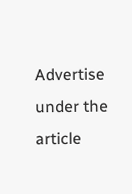Advertise under the article